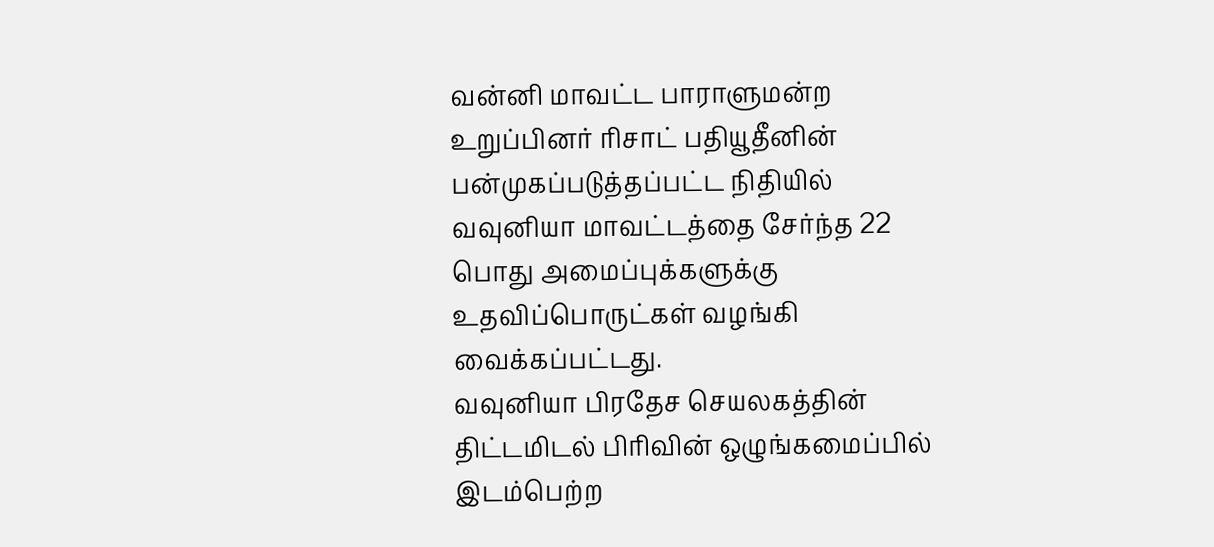வன்னி மாவட்ட பாராளுமன்ற உறுப்பினர் ரிசாட் பதியூதீனின் பன்முகப்படுத்தப்பட்ட நிதியில் வவுனியா மாவட்டத்தை சேர்ந்த 22 பொது அமைப்புக்களுக்கு உதவிப்பொருட்கள் வழங்கி வைக்கப்பட்டது.
வவுனியா பிரதேச செயலகத்தின் திட்டமிடல் பிரிவின் ஒழுங்கமைப்பில் இடம்பெற்ற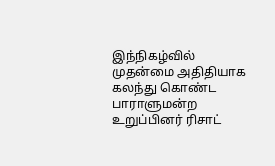இந்நிகழ்வில் முதன்மை அதிதியாக கலந்து கொண்ட பாராளுமன்ற உறுப்பினர் ரிசாட்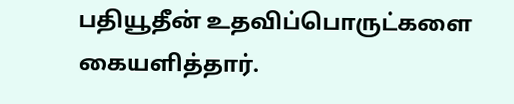பதியூதீன் உதவிப்பொருட்களை கையளித்தார்.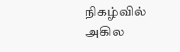நிகழ்வில் அகில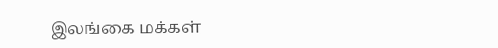இலங்கை மக்கள்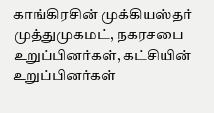காங்கிரசின் முக்கியஸ்தர் முத்துமுகமட், நகரசபை உறுப்பினர்கள், கட்சியின் உறுப்பினர்கள்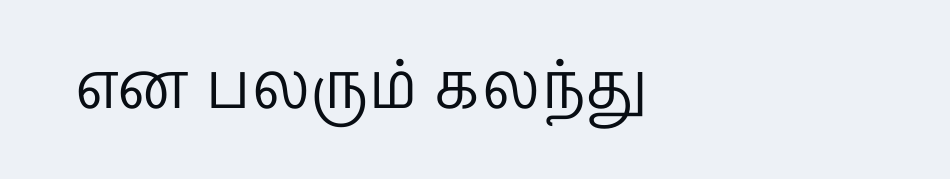என பலரும் கலந்து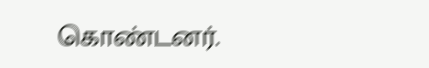கொண்டனர்.